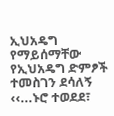ኢህአዴግ የማይሰማቸው የኢህአዴግ ድምፆች
ተመስገን ደሳለኝ
‹‹...ኑሮ ተወደደ፣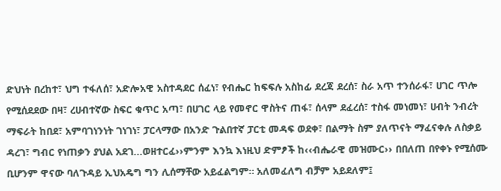ድህነት በረከተ፣ ህግ ተፋለሰ፣ አድሎአዊ አስተዳደር ሰፈነ፣ የብሔር ከፍፍሉ አስከፊ ደረጃ ደረሰ፣ ስራ አጥ ተንሰራፋ፣ ሀገር ጥሎ የሚሰደደው በዛ፣ ረሀብተኛው ስፍር ቁጥር አጣ፣ በሀገር ላይ የመኖር ዋስትና ጠፋ፣ ሰላም ደፈረሰ፣ ተስፋ መነመነ፣ ሀብት ንብረት ማፍራት ከበደ፣ አምባገነንነት ገነገነ፣ ፓርላማው በአንድ ጉልበተኛ ፓርቲ መዳፍ ወደቀ፣ በልማት ስም ያለጥናት ማፈናቀሉ ለስቃይ ዳረገ፣ ግብር የነጠቃን ያህል አደገ...ወዘተርፈ››ምንም እንኳ እነዚህ ድምፆች ከ‹‹ብሔራዊ መዝሙር›› በበለጠ በየቀኑ የሚሰሙ ቢሆንም ዋናው ባለጉዳይ ኢህአዴግ ግን ሊሰማቸው አይፈልግም። አለመፈለግ ብቻም አይደለም፤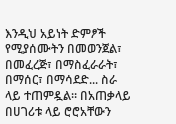እንዲህ አይነት ድምፆች የሚያሰሙትን በመወንጀል፣ በመፈረጅ፣ በማስፈራራት፣ በማሰር፣ በማሳደድ... ስራ ላይ ተጠምዷል። በአጠቃላይ በሀገሪቱ ላይ ሮሮአቸውን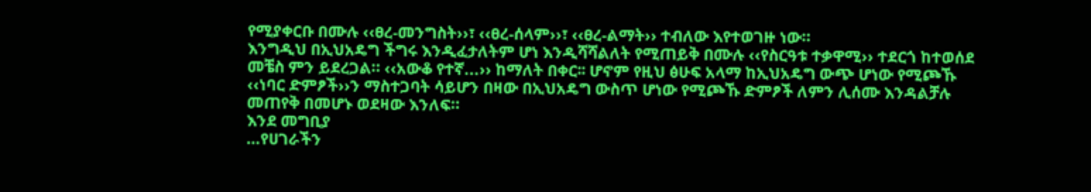የሚያቀርቡ በሙሉ ‹‹ፀረ-መንግስት››፣ ‹‹ፀረ-ሰላም››፣ ‹‹ፀረ-ልማት›› ተብለው እየተወገዙ ነው።
እንግዲህ በኢህአዴግ ችግሩ እንዲፈታለትም ሆነ እንዲሻሻልለት የሚጠይቅ በሙሉ ‹‹የስርዓቱ ተቃዋሚ›› ተደርጎ ከተወሰደ መቼስ ምን ይደረጋል። ‹‹አውቆ የተኛ...›› ከማለት በቀር፡፡ ሆኖም የዚህ ፅሁፍ አላማ ከኢህአዴግ ውጭ ሆነው የሚጮኹ ‹‹ነባር ድምፆች››ን ማስተጋባት ሳይሆን በዛው በኢህአዴግ ውስጥ ሆነው የሚጮኹ ድምፆች ለምን ሊሰሙ እንዳልቻሉ መጠየቅ በመሆኑ ወደዛው እንለፍ።
እንደ መግቢያ
…የሀገራችን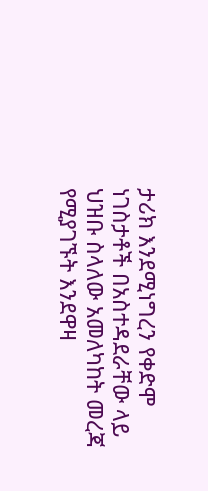ታሪክ እንደሚነግረን የቀድሞ ነገስታቶች በአስተዳደራቸው ላይ ህዝቡ ስላለው አመለካከት መረጃ የሚያገኙት እንደዋዛ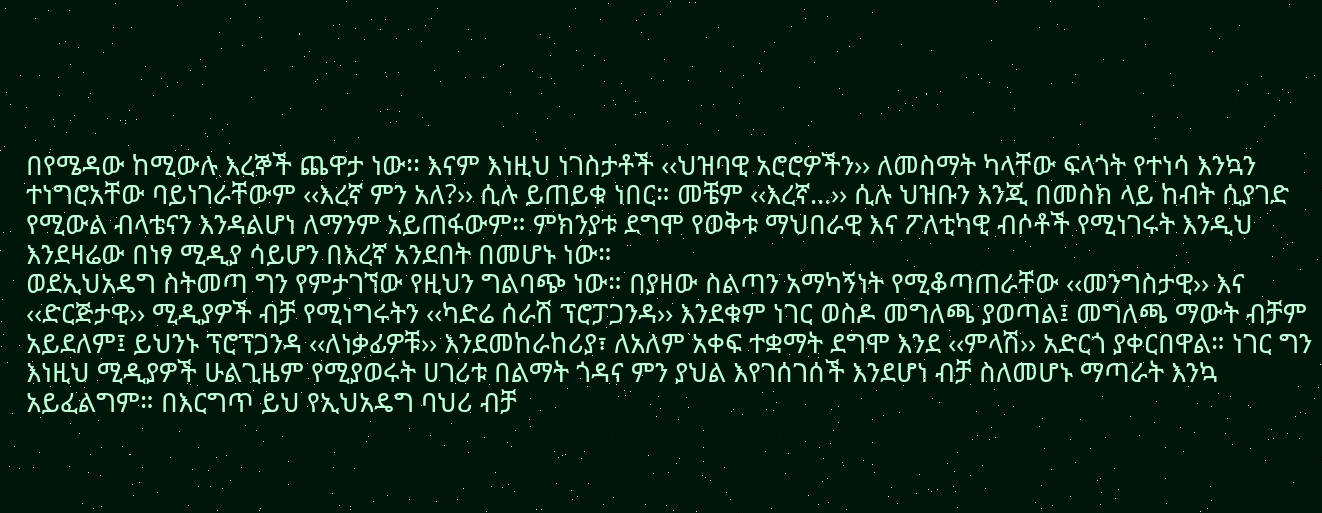በየሜዳው ከሚውሉ እረኞች ጨዋታ ነው፡፡ እናም እነዚህ ነገስታቶች ‹‹ህዝባዊ አሮሮዎችን›› ለመስማት ካላቸው ፍላጎት የተነሳ እንኳን ተነግሮአቸው ባይነገራቸውም ‹‹እረኛ ምን አለ?›› ሲሉ ይጠይቁ ነበር። መቼም ‹‹እረኛ…›› ሲሉ ህዝቡን እንጂ በመስክ ላይ ከብት ሲያገድ የሚውል ብላቴናን እንዳልሆነ ለማንም አይጠፋውም። ምክንያቱ ደግሞ የወቅቱ ማህበራዊ እና ፖለቲካዊ ብሶቶች የሚነገሩት እንዲህ እንደዛሬው በነፃ ሚዲያ ሳይሆን በእረኛ አንደበት በመሆኑ ነው።
ወደኢህአዴግ ስትመጣ ግን የምታገኘው የዚህን ግልባጭ ነው። በያዘው ስልጣን አማካኝነት የሚቆጣጠራቸው ‹‹መንግስታዊ›› እና ‹‹ድርጅታዊ›› ሚዲያዎች ብቻ የሚነግሩትን ‹‹ካድሬ ሰራሽ ፕሮፓጋንዳ›› እንደቁም ነገር ወስዶ መግለጫ ያወጣል፤ መግለጫ ማውት ብቻም አይደለም፤ ይህንኑ ፕሮፕጋንዳ ‹‹ለነቃፊዎቹ›› እንደመከራከሪያ፣ ለአለም አቀፍ ተቋማት ደግሞ እንደ ‹‹ምላሽ›› አድርጎ ያቀርበዋል። ነገር ግን እነዚህ ሚዲያዎች ሁልጊዜም የሚያወሩት ሀገሪቱ በልማት ጎዳና ምን ያህል እየገሰገሰች እንደሆነ ብቻ ስለመሆኑ ማጣራት እንኳ አይፈልግም። በእርግጥ ይህ የኢህአዴግ ባህሪ ብቻ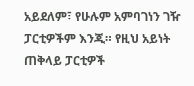አይደለም፣ የሁሉም አምባገነን ገዥ ፓርቲዎችም እንጂ። የዚህ አይነት ጠቅላይ ፓርቲዎች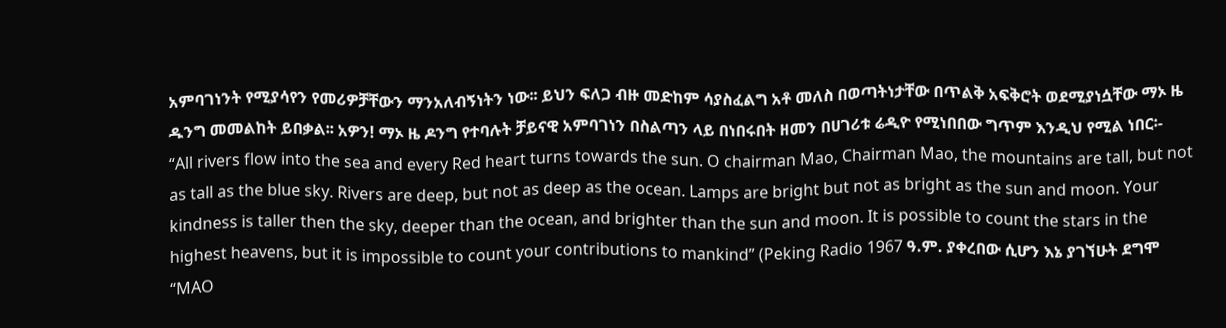አምባገነንት የሚያሳየን የመሪዎቻቸውን ማንአለብኝነትን ነው፡፡ ይህን ፍለጋ ብዙ መድከም ሳያስፈልግ አቶ መለስ በወጣትነታቸው በጥልቅ አፍቅሮት ወደሚያነሷቸው ማኦ ዜ ዱንግ መመልከት ይበቃል፡፡ አዎን! ማኦ ዜ ዶንግ የተባሉት ቻይናዊ አምባገነን በስልጣን ላይ በነበሩበት ዘመን በሀገሪቱ ሬዲዮ የሚነበበው ግጥም እንዲህ የሚል ነበር፡-
“All rivers flow into the sea and every Red heart turns towards the sun. O chairman Mao, Chairman Mao, the mountains are tall, but not as tall as the blue sky. Rivers are deep, but not as deep as the ocean. Lamps are bright but not as bright as the sun and moon. Your kindness is taller then the sky, deeper than the ocean, and brighter than the sun and moon. It is possible to count the stars in the highest heavens, but it is impossible to count your contributions to mankind” (Peking Radio 1967 ዓ.ም. ያቀረበው ሲሆን እኔ ያገኘሁት ደግሞ “MAO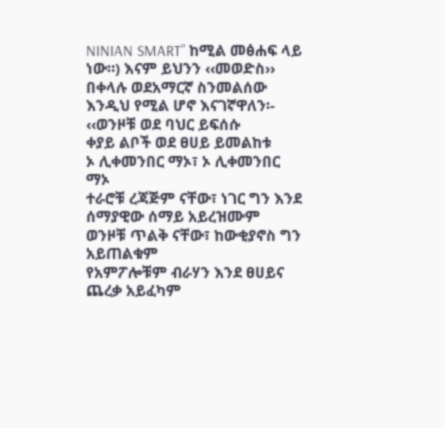NINIAN SMART” ከሚል መፅሐፍ ላይ ነው።) እናም ይህንን ‹‹መወድስ›› በቀላሉ ወደአማርኛ ስንመልሰው እንዲህ የሚል ሆኖ እናገኛዋለን፡-
‹‹ወንዞቹ ወደ ባህር ይፍሰሱ
ቀያይ ልቦች ወደ ፀሀይ ይመልከቱ
ኦ ሊቀመንበር ማኦ፣ ኦ ሊቀመንበር ማኦ
ተራሮቹ ረጃጅም ናቸው፣ ነገር ግን እንደ ሰማያዊው ሰማይ አይረዝሙም
ወንዞቹ ጥልቅ ናቸው፣ ከውቂያኖስ ግን አይጠልቁም
የአምፖሎቹም ብራሃን እንደ ፀሀይና ጨረቃ አይፈካም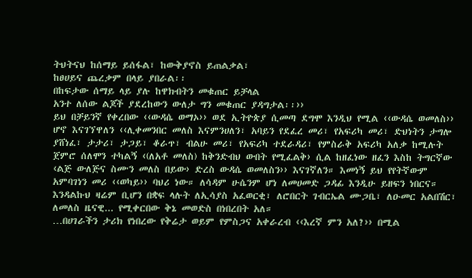ትህትናህ ከሰማይ ይሰፋል፣ ከውቅያኖስ ይጠልቃል፣
ከፀሀይና ጨረቃም በላይ ያበራል፡፡
በከፍታው ሰማይ ላይ ያሉ ከዋክብትን መቁጠር ይቻላል
አንተ ለሰው ልጆች ያደረከውን ውለታ ግን መቁጠር ያዳግታል፡፡››
ይህ በቻይንኛ የቀረበው ‹‹ውዳሴ ወማኦ›› ወደ ኢትዮጵያ ሲመጣ ደግሞ እንዲህ የሚል ‹‹ውዳሴ ወመለስ›› ሆኖ እናገኘዋለን ‹‹ሊቀመንበር መለስ እናምንሀለን፣ አባይን የደፈረ መሪ፣ የአፍሪካ መሪ፣ ድህነትን ታግሎ ያሸነፈ፣ ታታሪ፣ ታጋይ፣ ቆራጥ፣ ብልሁ መሪ፣ የአፍሪካ ተደራዳሪ፣ የምስራቅ አፍሪካ አለቃ ከሚሉት ጀምሮ ሰለሞን ተካልኝ ‹(ለአቶ መለስ) ከቅንድብህ ውበት የሚፈልቅ› ሲል ከዘፈነው ዘፈን እስከ ትግርኛው ‹ልጅ ውለጅና ስሙን መለስ በይው› ድረስ ውዳሴ ወመለስን›› እናገኛለን። እመነኝ ይህ የየትኛውም አምባገነን መሪ ‹‹ወካይ›› ባህሪ ነው። ለሳዳም ሁሴንም ሆነ ለመሀመድ ጋዳፊ እንዲሁ ይዘፍን ነበርና። እንዳልኩህ ዛሬም ቢሆን በቋፍ ላሉት ለኢሳያስ አፈወርቂ፣ ለሮበርት ገብርኤል ሙጋቤ፣ ለዑመር አልበሽር፣ ለመለስ ዜናዊ... የሚቀርበው ቅኔ መወድስ በነበረበት አለ።
…በሀገራችን ታሪክ የነበረው የቅሬታ ወይም የምስጋና አቀራረብ ‹‹እረኛ ምን አለ?›› በሚል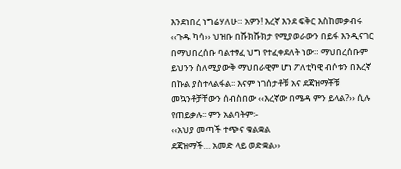እንደነበረ ነግሬሃለሁ። አዎን! እረኛ እንደ ፍቅር እስከመቃብሩ ‹‹ጉዱ ካሳ›› ህዝቡ በሹክሹክታ የሚያወራውን በይፋ እንዲናገር በማህበረሰቡ ባልተፃፈ ህግ የተፈቀደለት ነው። ማህበረሰቡም ይህንን ስለሚያውቅ ማህበራዊም ሆነ ፖለቲካዊ ብሶቱን በእረኛ በኩል ያስተላልፋል፡፡ እናም ነገሰታቶቹ አና ደጃዝማቾቹ መኳንቶቻቸውን ሰብስበው ‹‹እረኛው በሜዳ ምን ይላል?›› ሲሉ የጠይቃሉ፡፡ ምን አልባትም፡-
‹‹አህያ መጣች ተጭና ቁልቋል
ደጃዝማች… አመድ ላይ ወድቋል››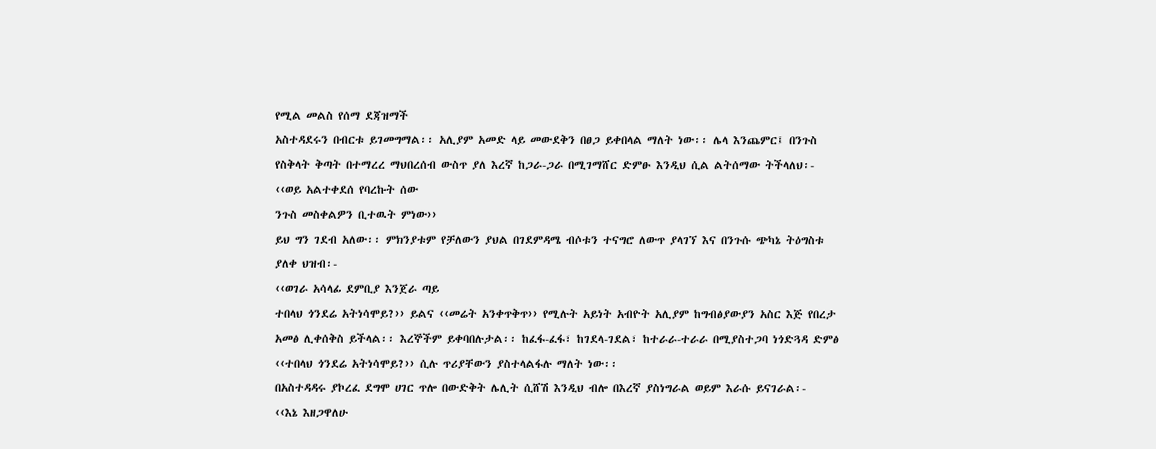የሚል መልስ የሰማ ደጃዝማች
አስተዳደሩን በብርቱ ይገመግማል፡፡ አሊያም አመድ ላይ መውደቅን በፀጋ ይቀበላል ማለት ነው፡፡ ሌላ እንጨምር፤ በንጉስ የስቅላት ቅጣት በተማረረ ማህበረሰብ ውስጥ ያለ እረኛ ከጋራ-ጋራ በሚገማሸር ድምፁ እንዲህ ሲል ልትሰማው ትችላለህ፡-
‹‹ወይ አልተቀደሰ የባረኩት ሰው
ንጉስ መስቀልዎን ቢተዉት ምነው››
ይህ ግን ገደብ አለው፡፡ ምክንያቱም የቻለውን ያህል በገደምዳሜ ብሶቱን ተናግሮ ለውጥ ያላገኘ እና በንጉሱ ጭካኔ ትዕግስቱ ያለቀ ህዝብ፡-
‹‹ወገራ አሳላፊ ደምቢያ እንጀራ ጣይ
ተበላህ ጎንደሬ አትነሳሞይ?›› ይልና ‹‹መሬት አንቀጥቅጥ›› የሚሉት አይነት አብዮት አሊያም ከግብፅያውያን አስር እጅ የበረታ አመፅ ሊቀሰቅስ ይችላል፡፡ እረኞችም ይቀባበሉታል፡፡ ከፈፋ-ፈፋ፣ ከገደላ-ገደል፣ ከተራራ-ተራራ በሚያስተጋባ ነጎድጓዳ ድምፅ ‹‹ተበላህ ጎንደሬ አትነሳሞይ?›› ሲሉ ጥሪያቸውን ያስተላልፋሉ ማለት ነው፡፡
በአስተዳዳሩ ያኮረፈ ደግሞ ሀገር ጥሎ በውድቅት ሌሊት ሲሸሽ እንዲህ ብሎ በእረኛ ያስነግራል ወይም እራሱ ይናገራል፡-
‹‹እኔ እዘጋዋለሁ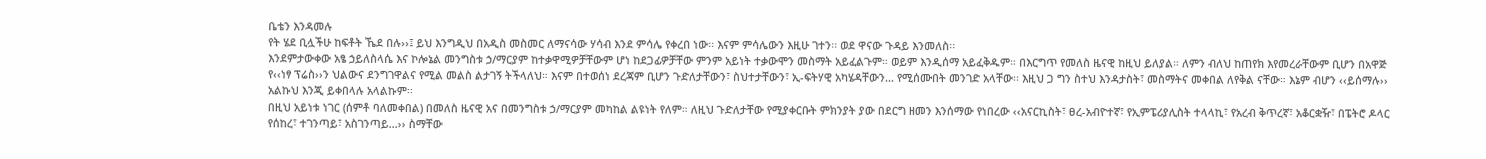ቤቴን እንዳመሉ
የት ሄደ ቢሏችሁ ከፍቶት ኼደ በሉ››፤ ይህ እንግዲህ በአዲስ መስመር ለማናሳው ሃሳብ እንደ ምሳሌ የቀረበ ነው፡፡ እናም ምሳሌውን እዚሁ ገተን፡፡ ወደ ዋናው ጉዳይ እንመለስ፡፡
እንደምታውቀው አፄ ኃይለስላሴ እና ኮሎኔል መንግስቱ ኃ/ማርያም ከተቃዋሚዎቻቸውም ሆነ ከደጋፊዎቻቸው ምንም አይነት ተቃውሞን መስማት አይፈልጉም። ወይም እንዲሰማ አይፈቅዱም። በእርግጥ የመለስ ዜናዊ ከዚህ ይለያል። ለምን ብለህ ከጠየክ እየመረራቸውም ቢሆን በአዋጅ የ‹‹ነፃ ፕሬስ››ን ህልውና ደንግገዋልና የሚል መልስ ልታገኝ ትችላለህ። እናም በተወሰነ ደረጃም ቢሆን ጉድለታቸውን፣ ስህተታቸውን፣ ኢ-ፍትሃዊ አካሄዳቸውን... የሚሰሙበት መንገድ አላቸው፡፡ እዚህ ጋ ግን ስተህ እንዳታስት፣ መስማትና መቀበል ለየቅል ናቸው። እኔም ብሆን ‹‹ይሰማሉ›› አልኩህ እንጂ ይቀበላሉ አላልኩም፡፡
በዚህ አይነቱ ነገር (ሰምቶ ባለመቀበል) በመለስ ዜናዊ አና በመንግስቱ ኃ/ማርያም መካከል ልዩነት የለም። ለዚህ ጉድለታቸው የሚያቀርቡት ምክንያት ያው በደርግ ዘመን እንሰማው የነበረው ‹‹አናርኪስት፣ ፀረ-አብዮተኛ፣ የኢምፔሪያሊስት ተላላኪ፣ የአረብ ቅጥረኛ፣ አቆርቋዥ፣ በፔትሮ ዶላር የሰከረ፣ ተገንጣይ፣ አስገንጣይ…›› ስማቸው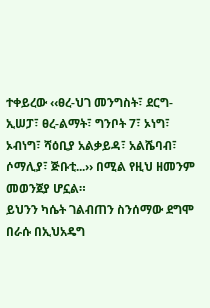ተቀይረው ‹‹ፀረ-ህገ መንግስት፣ ደርግ-ኢሠፓ፣ ፀረ-ልማት፣ ግንቦት 7፣ ኦነግ፣ ኦብነግ፣ ሻዕቢያ አልቃይዳ፣ አልሼባብ፣ ሶማሊያ፣ ጅቡቲ...›› በሚል የዚህ ዘመንም መወንጀያ ሆኗል።
ይህንን ካሴት ገልብጠን ስንሰማው ደግሞ በራሱ በኢህአዴግ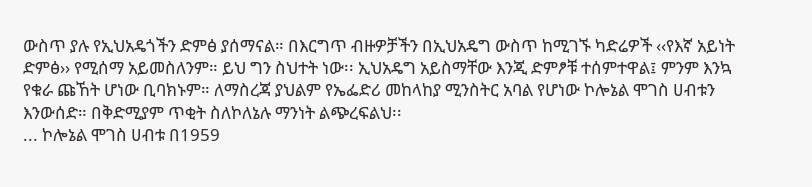ውስጥ ያሉ የኢህአዴጎችን ድምፅ ያሰማናል። በእርግጥ ብዙዎቻችን በኢህአዴግ ውስጥ ከሚገኙ ካድሬዎች ‹‹የእኛ አይነት ድምፅ›› የሚሰማ አይመስለንም። ይህ ግን ስህተት ነው፡፡ ኢህአዴግ አይስማቸው እንጂ ድምፆቹ ተሰምተዋል፤ ምንም እንኳ የቁራ ጩኸት ሆነው ቢባክኑም። ለማስረጃ ያህልም የኤፌድሪ መከላከያ ሚንስትር አባል የሆነው ኮሎኔል ሞገስ ሀብቱን እንውሰድ። በቅድሚያም ጥቂት ስለኮለኔሉ ማንነት ልጭረፍልህ፡፡
... ኮሎኔል ሞገስ ሀብቱ በ1959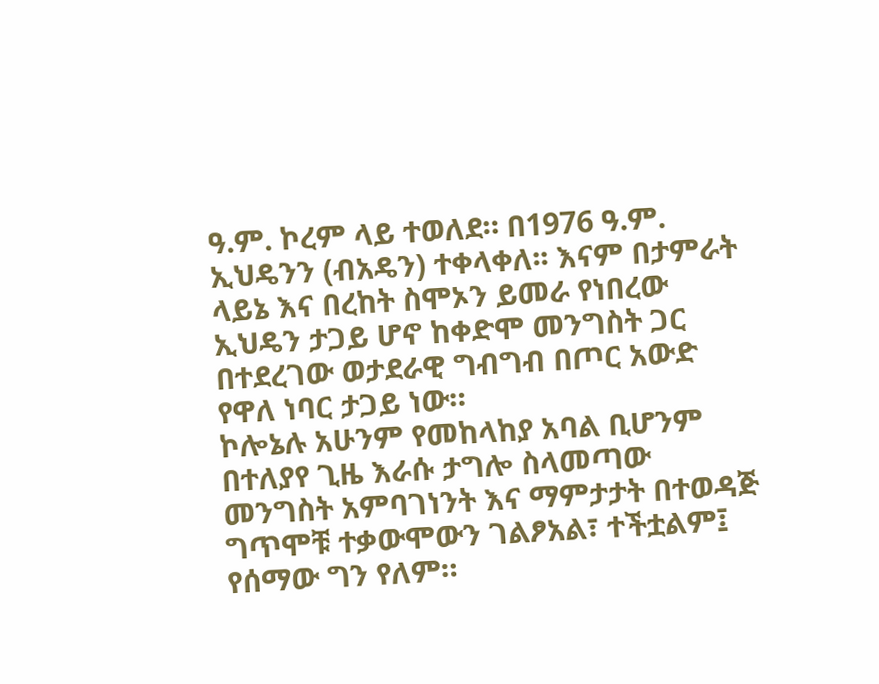ዓ.ም. ኮረም ላይ ተወለደ። በ1976 ዓ.ም. ኢህዴንን (ብአዴን) ተቀላቀለ፡፡ እናም በታምራት ላይኔ እና በረከት ስሞኦን ይመራ የነበረው ኢህዴን ታጋይ ሆኖ ከቀድሞ መንግስት ጋር በተደረገው ወታደራዊ ግብግብ በጦር አውድ የዋለ ነባር ታጋይ ነው።
ኮሎኔሉ አሁንም የመከላከያ አባል ቢሆንም በተለያየ ጊዜ እራሱ ታግሎ ስላመጣው መንግስት አምባገነንት እና ማምታታት በተወዳጅ ግጥሞቹ ተቃውሞውን ገልፆአል፣ ተችቷልም፤ የሰማው ግን የለም።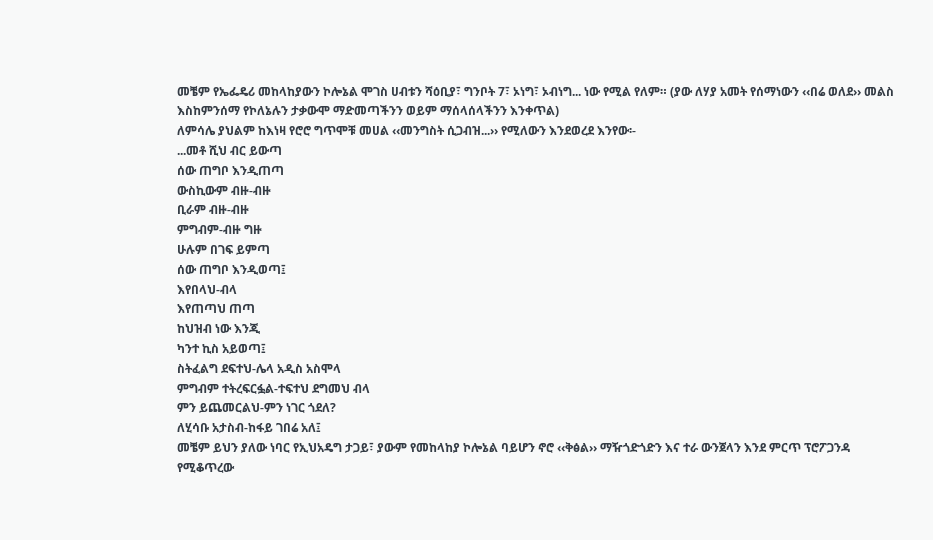መቼም የኤፌዴሪ መከላከያውን ኮሎኔል ሞገስ ሀብቱን ሻዕቢያ፣ ግንቦት 7፣ ኦነግ፣ ኦብነግ... ነው የሚል የለም። (ያው ለሃያ አመት የሰማነውን ‹‹በሬ ወለደ›› መልስ እስከምንሰማ የኮለኔሉን ታቃውሞ ማድመጣችንን ወይም ማሰላሰላችንን እንቀጥል)
ለምሳሌ ያህልም ከእነዛ የሮሮ ግጥሞቹ መሀል ‹‹መንግስት ሲጋብዝ...›› የሚለውን እንደወረደ እንየው፡-
...መቶ ሺህ ብር ይውጣ
ሰው ጠግቦ እንዲጠጣ
ውስኪውም ብዙ-ብዙ
ቢራም ብዙ-ብዙ
ምግብም-ብዙ ግዙ
ሁሉም በገፍ ይምጣ
ሰው ጠግቦ እንዲወጣ፤
እየበላህ-ብላ
እየጠጣህ ጠጣ
ከህዝብ ነው እንጂ
ካንተ ኪስ አይወጣ፤
ስትፈልግ ደፍተህ-ሌላ አዲስ አስሞላ
ምግብም ተትረፍርፏል-ተፍተህ ደግመህ ብላ
ምን ይጨመርልህ-ምን ነገር ጎደለ?
ለሂሳቡ አታስብ-ከፋይ ገበሬ አለ፤
መቼም ይህን ያለው ነባር የኢህአዴግ ታጋይ፣ ያውም የመከላከያ ኮሎኔል ባይሆን ኖሮ ‹‹ቅፅል›› ማዥጎድጎድን እና ተራ ውንጀላን እንደ ምርጥ ፕሮፖጋንዳ የሚቆጥረው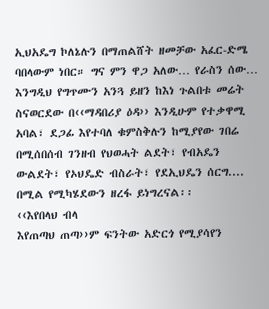ኢህአዴግ ኮለኔሉን በማጠልሸት ዘመቻው አፈር-ድሜ ባበላውም ነበር። ግና ምን ዋጋ አለው… የራስን ሰው…
እንግዲህ የግጥሙን አንጓ ይዘን ከእነ ጉልበቱ መሬት ስናወርደው በ‹‹ማዳበሪያ ዕዳ›› እንዲሁም የተቃዋሚ አባል፣ ደጋፊ እየተባለ ቁምስቅሉን ከሚያየው ገበሬ በሚሰበሰብ ገንዘብ የህወሓት ልደት፣ የብአዴን ውልደት፣ የኦህዴድ ብስራት፣ የደኢህዴን ሰርግ.... በሚል የሚካሄደውን ዘረፋ ይነግረናል፡፡
‹‹እየበላህ ብላ
እየጠጣህ ጠጣ››ም ፍንትው አድርጎ የሚያሳየን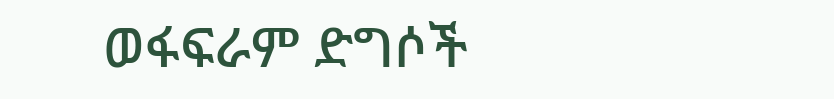ወፋፍራም ድግሶች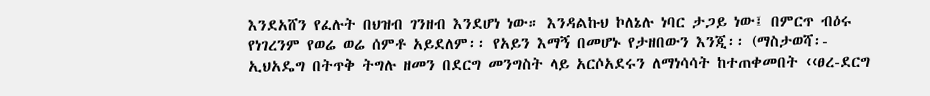እንደአሸን የፈሉት በህዝብ ገንዘብ እንደሆነ ነው። እንዳልኩህ ኮለኔሉ ነባር ታጋይ ነው፤ በምርጥ ብዕሩ የነገረንም የወሬ ወሬ ሰምቶ አይደለም፡፡ የአይን እማኝ በመሆኑ የታዘበውን እንጂ፡፡ (ማስታወሻ፡- ኢህአዴግ በትጥቅ ትግሉ ዘመን በደርግ መንግስት ላይ አርሶአደሩን ለማነሳሳት ከተጠቀመበት ‹‹ፀረ-ደርግ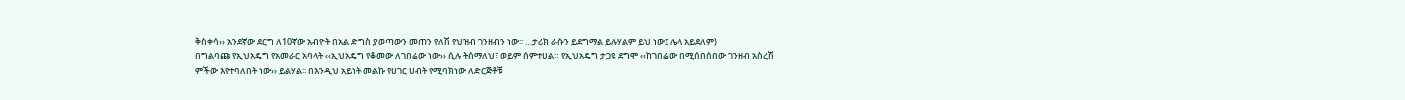ቅስቀሳ›› አንደኛው ደርግ ለ10ኛው አብዮት በአል ድግስ ያወጣውን መጠን የለሽ የህዝብ ገንዘብን ነው፡፡ …ታሪክ ራሱን ይደግማል ይሉሃልም ይህ ነው፤ ሌላ አይደለም)
በግልባጩ የኢህአዴግ የአመራር አባላት ‹‹ኢህአዴግ የቆመው ለገበሬው ነው›› ሲሉ ትሰማለህ፣ ወይም ሰምተሀል። የኢህአዴግ ታጋዩ ደግሞ ‹‹ከገበሬው በሚሰበሰበው ገንዘብ አስረሽ ምችው እየተባለበት ነው›› ይልሃል፡፡ በእንዲህ አይነት መልኩ የሀገር ሀብት የሚባክነው ለድርጅቶቹ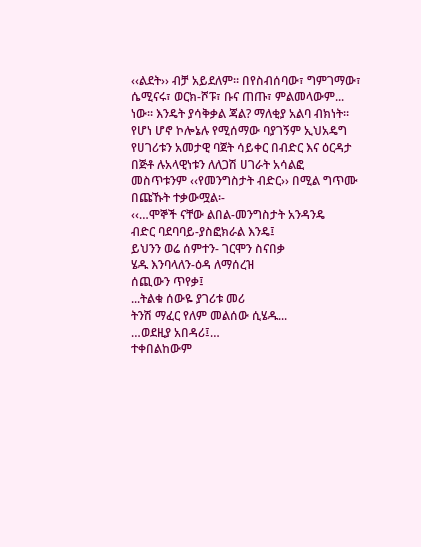‹‹ልደት›› ብቻ አይደለም። በየስብሰባው፣ ግምገማው፣ ሴሚናሩ፣ ወርክ-ሾፑ፣ ቡና ጠጡ፣ ምልመላውም... ነው፡፡ እንዴት ያሳቅቃል ጃል? ማለቂያ አልባ ብክነት።
የሆነ ሆኖ ኮሎኔሉ የሚሰማው ባያገኝም ኢህአዴግ የሀገሪቱን አመታዊ ባጀት ሳይቀር በብድር እና ዕርዳታ በጅቶ ሉአላዊነቱን ለለጋሽ ሀገራት አሳልፎ መስጥቱንም ‹‹የመንግስታት ብድር›› በሚል ግጥሙ በጩኹት ተቃውሟል፡-
‹‹…ሞኞች ናቸው ልበል-መንግስታት አንዳንዴ
ብድር ባደባባይ-ያስፎክራል እንዴ፤
ይህንን ወሬ ሰምተን- ገርሞን ስናበቃ
ሄዱ እንባላለን-ዕዳ ለማሰረዝ
ሰጪውን ጥየቃ፤
...ትልቁ ሰውዬ ያገሪቱ መሪ
ትንሽ ማፈር የለም መልሰው ሲሄዱ...
…ወደዚያ አበዳሪ፤…
ተቀበልከውም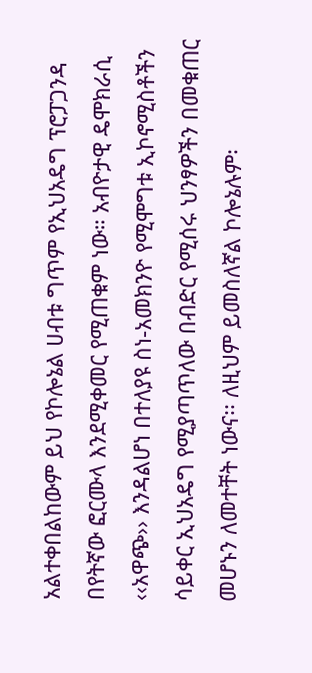አልተቀበልከውም ይህ የኮሎኔል ሀብቱ ግጥም የኢህአዴግ ፕሮፓጋንዳ በየትኛው ፎርሙላ እንደሚቀመር የሚጠቁም ነው። አብዮታዊ ዴሞክራሲ ‹‹አዋጭ›› እንዳልሆነ በተለያዩ ስነ-አመክንዮ የሚሞግቱ ኢኮኖሚስቶችን ሳይቀር ኢህአዴግ የሚያጣጥለው በብድር የሚሰሩ ህንፃዎችን በመቁጠር መሆኑን ለመተቸት ነውና፡፡ ለዚህም ይመስለኛል ኮሎኔሉም፡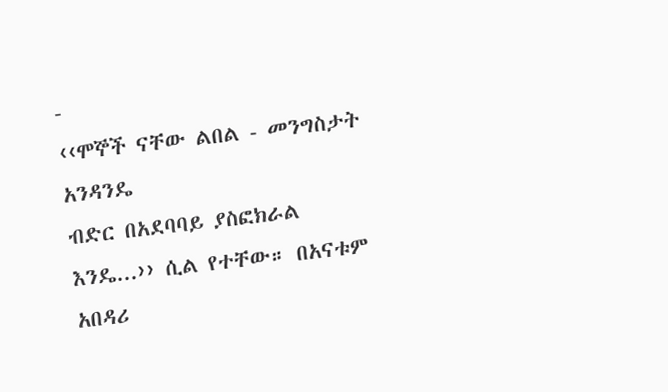-
‹‹ሞኞች ናቸው ልበል - መንግስታት አንዳንዴ
ብድር በአደባባይ ያስፎክራል እንዴ...›› ሲል የተቸው። በአናቱም አበዳሪ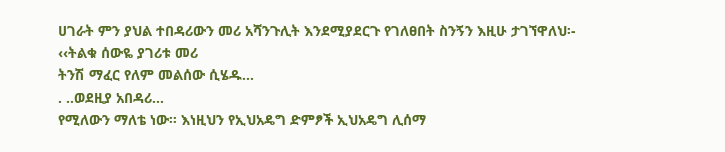ሀገራት ምን ያህል ተበዳሪውን መሪ አሻንጉሊት እንደሚያደርጉ የገለፀበት ስንኝን እዚሁ ታገኘዋለህ፡-
‹‹ትልቁ ሰውዬ ያገሪቱ መሪ
ትንሽ ማፈር የለም መልሰው ሲሄዱ...
. ..ወደዚያ አበዳሪ...
የሚለውን ማለቴ ነው፡፡ እነዚህን የኢህአዴግ ድምፆች ኢህአዴግ ሊሰማ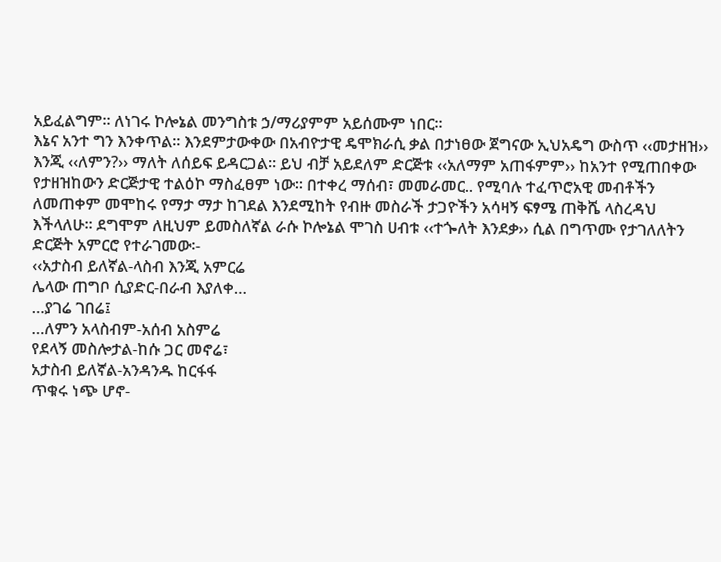አይፈልግም። ለነገሩ ኮሎኔል መንግስቱ ኃ/ማሪያምም አይሰሙም ነበር።
እኔና አንተ ግን እንቀጥል። እንደምታውቀው በአብዮታዊ ዴሞክራሲ ቃል በታነፀው ጀግናው ኢህአዴግ ውስጥ ‹‹መታዘዝ›› እንጂ ‹‹ለምን?›› ማለት ለሰይፍ ይዳርጋል። ይህ ብቻ አይደለም ድርጅቱ ‹‹አለማም አጠፋምም›› ከአንተ የሚጠበቀው የታዘዝከውን ድርጅታዊ ተልዕኮ ማስፈፀም ነው። በተቀረ ማሰብ፣ መመራመር.. የሚባሉ ተፈጥሮአዊ መብቶችን ለመጠቀም መሞከሩ የማታ ማታ ከገደል እንደሚከት የብዙ መስራች ታጋዮችን አሳዛኝ ፍፃሜ ጠቅሼ ላስረዳህ እችላለሁ። ደግሞም ለዚህም ይመስለኛል ራሱ ኮሎኔል ሞገስ ሀብቱ ‹‹ተጐለት እንደቃ›› ሲል በግጥሙ የታገለለትን ድርጅት አምርሮ የተራገመው፡-
‹‹አታስብ ይለኛል-ላስብ እንጂ አምርሬ
ሌላው ጠግቦ ሲያድር-በራብ እያለቀ…
…ያገሬ ገበሬ፤
…ለምን አላስብም-አሰብ አስምሬ
የደላኝ መስሎታል-ከሱ ጋር መኖሬ፣
አታስብ ይለኛል-አንዳንዱ ከርፋፋ
ጥቁሩ ነጭ ሆኖ-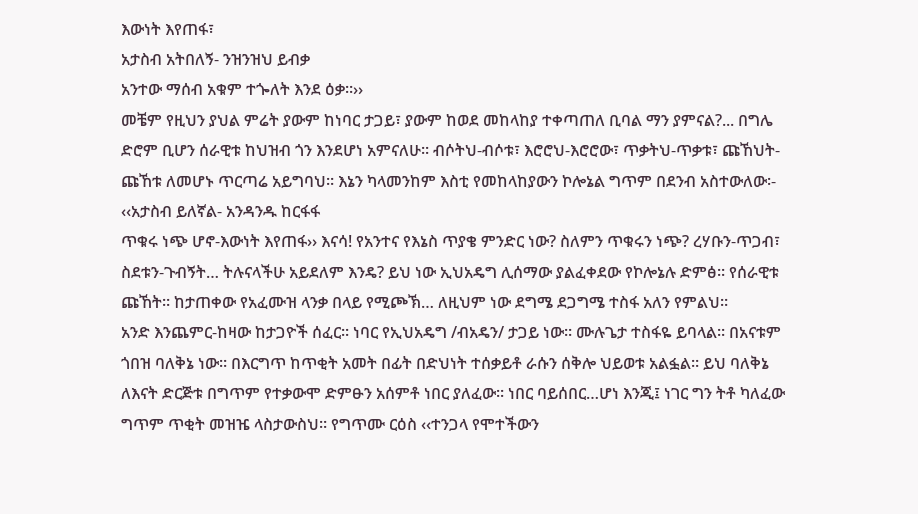እውነት እየጠፋ፣
አታስብ አትበለኝ- ንዝንዝህ ይብቃ
አንተው ማሰብ አቁም ተጐለት እንደ ዕቃ።››
መቼም የዚህን ያህል ምሬት ያውም ከነባር ታጋይ፣ ያውም ከወደ መከላከያ ተቀጣጠለ ቢባል ማን ያምናል?... በግሌ ድሮም ቢሆን ሰራዊቱ ከህዝብ ጎን እንደሆነ አምናለሁ፡፡ ብሶትህ-ብሶቱ፣ እሮሮህ-እሮሮው፣ ጥቃትህ-ጥቃቱ፣ ጩኸህት-ጩኸቱ ለመሆኑ ጥርጣሬ አይግባህ። እኔን ካላመንከም እስቲ የመከላከያውን ኮሎኔል ግጥም በደንብ አስተውለው፡-
‹‹አታስብ ይለኛል- አንዳንዱ ከርፋፋ
ጥቁሩ ነጭ ሆኖ-እውነት እየጠፋ›› እናሳ! የአንተና የእኔስ ጥያቄ ምንድር ነው? ስለምን ጥቁሩን ነጭ? ረሃቡን-ጥጋብ፣ ስደቱን-ጉብኝት… ትሉናላችሁ አይደለም እንዴ? ይህ ነው ኢህአዴግ ሊሰማው ያልፈቀደው የኮሎኔሉ ድምፅ። የሰራዊቱ ጩኸት። ከታጠቀው የአፈሙዝ ላንቃ በላይ የሚጮኽ… ለዚህም ነው ደግሜ ደጋግሜ ተስፋ አለን የምልህ።
አንድ እንጨምር-ከዛው ከታጋዮች ሰፈር፡፡ ነባር የኢህአዴግ /ብአዴን/ ታጋይ ነው። ሙሉጌታ ተስፋዬ ይባላል። በአናቱም ጎበዝ ባለቅኔ ነው። በእርግጥ ከጥቂት አመት በፊት በድህነት ተሰቃይቶ ራሱን ሰቅሎ ህይወቱ አልፏል። ይህ ባለቅኔ ለእናት ድርጅቱ በግጥም የተቃውሞ ድምፁን አሰምቶ ነበር ያለፈው፡፡ ነበር ባይሰበር…ሆነ እንጂ፤ ነገር ግን ትቶ ካለፈው ግጥም ጥቂት መዝዤ ላስታውስህ። የግጥሙ ርዕስ ‹‹ተንጋላ የሞተችውን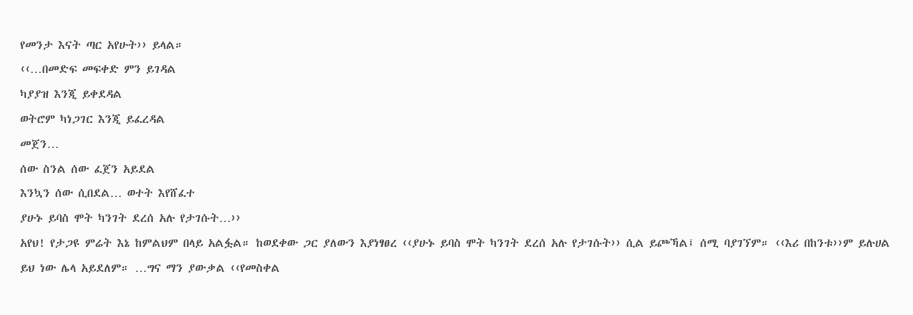የመንታ እናት ጣር አየሁት›› ይላል።
‹‹…በመድፍ መፍቀድ ምን ይገዳል
ካያያዝ እንጂ ይቀደዳል
ወትሮም ካነጋገር እንጂ ይፈረዳል
መጀን…
ሰው ስንል ሰው ፈጀን አይደል
እንኳን ሰው ሲበደል… ወተት እየሸፈተ
ያሁኑ ይባስ ሞት ካንገት ደረሰ አሉ የታገሱት…››
አየህ! የታጋዩ ምሬት እኔ ከምልህም በላይ አልፏል። ከወደቀው ጋር ያለውን እያነፃፀረ ‹‹ያሁኑ ይባስ ሞት ካንገት ደረሰ አሉ የታገሱት›› ሲል ይጮኻል፤ ሰሚ ባያገኘም። ‹‹እሪ በከንቱ››ም ይሉሀል ይህ ነው ሌላ አይደለም። …ግና ማን ያውቃል ‹‹የመስቀል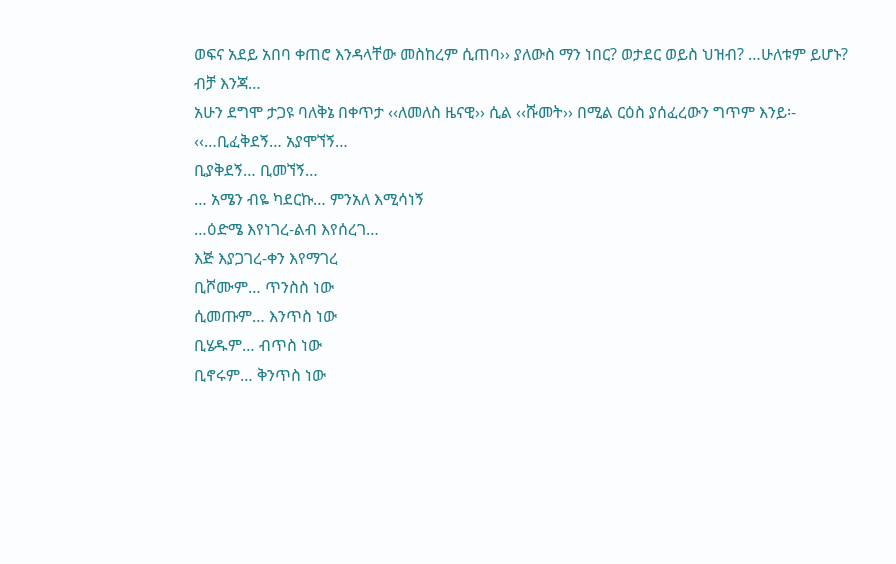ወፍና አደይ አበባ ቀጠሮ እንዳላቸው መስከረም ሲጠባ›› ያለውስ ማን ነበር? ወታደር ወይስ ህዝብ? …ሁለቱም ይሆኑ? ብቻ እንጃ…
አሁን ደግሞ ታጋዩ ባለቅኔ በቀጥታ ‹‹ለመለስ ዜናዊ›› ሲል ‹‹ሹመት›› በሚል ርዕስ ያሰፈረውን ግጥም እንይ፡-
‹‹…ቢፈቅደኝ… አያሞኘኝ…
ቢያቅደኝ… ቢመኘኝ…
… አሜን ብዬ ካደርኩ… ምንአለ እሚሳነኝ
…ዕድሜ እየነገረ-ልብ እየሰረገ…
እጅ እያጋገረ-ቀን እየማገረ
ቢሾሙም… ጥንስስ ነው
ሲመጡም… እንጥስ ነው
ቢሄዱም… ብጥስ ነው
ቢኖሩም… ቅንጥስ ነው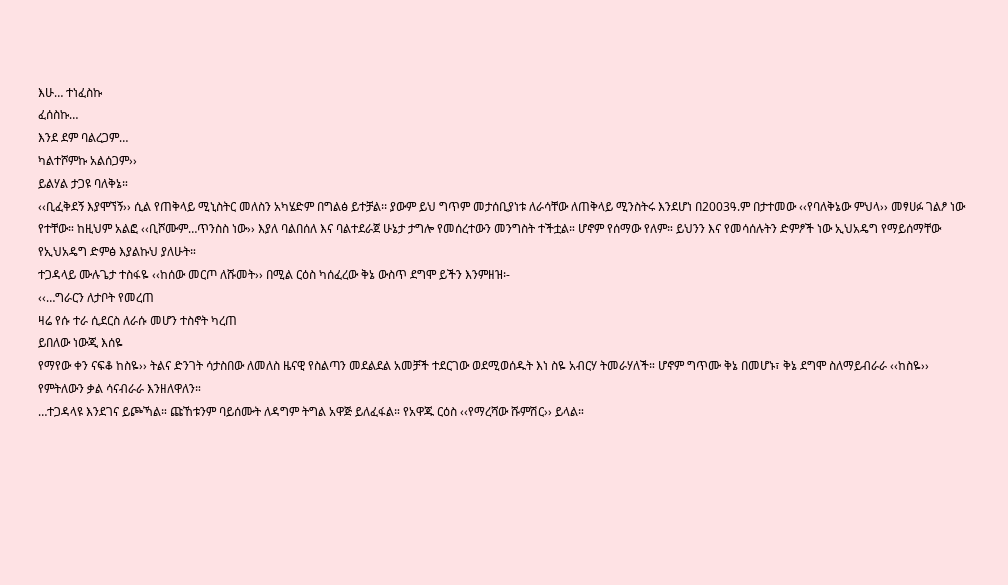እሁ… ተነፈስኩ
ፈሰስኩ…
እንደ ደም ባልረጋም…
ካልተሾምኩ አልሰጋም››
ይልሃል ታጋዩ ባለቅኔ።
‹‹ቢፈቅደኝ እያሞኘኝ›› ሲል የጠቅላይ ሚኒስትር መለስን አካሄድም በግልፅ ይተቻል፡፡ ያውም ይህ ግጥም መታሰቢያነቱ ለራሳቸው ለጠቅላይ ሚንስትሩ እንደሆነ በ2003ዓ.ም በታተመው ‹‹የባለቅኔው ምህላ›› መፃሀፉ ገልፆ ነው የተቸው። ከዚህም አልፎ ‹‹ቢሾሙም…ጥንስስ ነው›› እያለ ባልበሰለ እና ባልተደራጀ ሁኔታ ታግሎ የመሰረተውን መንግስት ተችቷል። ሆኖም የሰማው የለም። ይህንን እና የመሳሰሉትን ድምፆች ነው ኢህአዴግ የማይሰማቸው የኢህአዴግ ድምፅ እያልኩህ ያለሁት።
ተጋዳላይ ሙሉጌታ ተስፋዬ ‹‹ከሰው መርጦ ለሹመት›› በሚል ርዕስ ካሰፈረው ቅኔ ውስጥ ደግሞ ይችን እንምዘዝ፡-
‹‹…ግራርን ለታቦት የመረጠ
ዛሬ የሱ ተራ ሲደርስ ለራሱ መሆን ተስኖት ካረጠ
ይበለው ነውጂ እሰዬ
የማየው ቀን ናፍቆ ከስዬ›› ትልና ድንገት ሳታስበው ለመለስ ዜናዊ የስልጣን መደልደል አመቻች ተደርገው ወደሚወሰዱት እነ ስዬ አብርሃ ትመራሃለች። ሆኖም ግጥሙ ቅኔ በመሆኑ፣ ቅኔ ደግሞ ስለማይብራራ ‹‹ከስዬ›› የምትለውን ቃል ሳናብራራ እንዘለዋለን።
…ተጋዳላዩ እንደገና ይጮኻል። ጩኸቱንም ባይሰሙት ለዳግም ትግል አዋጅ ይለፈፋል። የአዋጁ ርዕስ ‹‹የማረሻው ሹምሽር›› ይላል።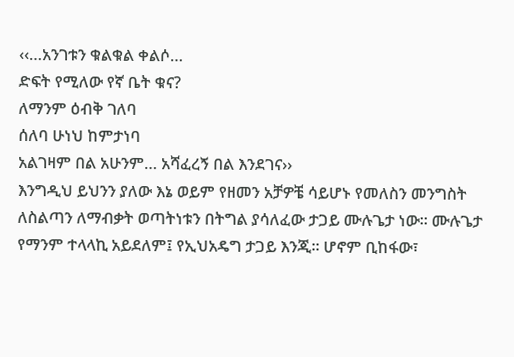‹‹…አንገቱን ቁልቁል ቀልሶ…
ድፍት የሚለው የኛ ቤት ቁና?
ለማንም ዕብቅ ገለባ
ሰለባ ሁነህ ከምታነባ
አልገዛም በል አሁንም… አሻፈረኝ በል እንደገና››
እንግዲህ ይህንን ያለው እኔ ወይም የዘመን አቻዎቼ ሳይሆኑ የመለስን መንግስት ለስልጣን ለማብቃት ወጣትነቱን በትግል ያሳለፈው ታጋይ ሙሉጌታ ነው። ሙሉጌታ የማንም ተላላኪ አይደለም፤ የኢህአዴግ ታጋይ እንጂ። ሆኖም ቢከፋው፣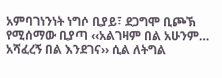አምባገነንነት ነግሶ ቢያይ፣ ደጋግሞ ቢጮኽ የሚሰማው ቢያጣ ‹‹አልገዛም በል አሁንም… አሻፈረኝ በል እንደገና›› ሲል ለትግል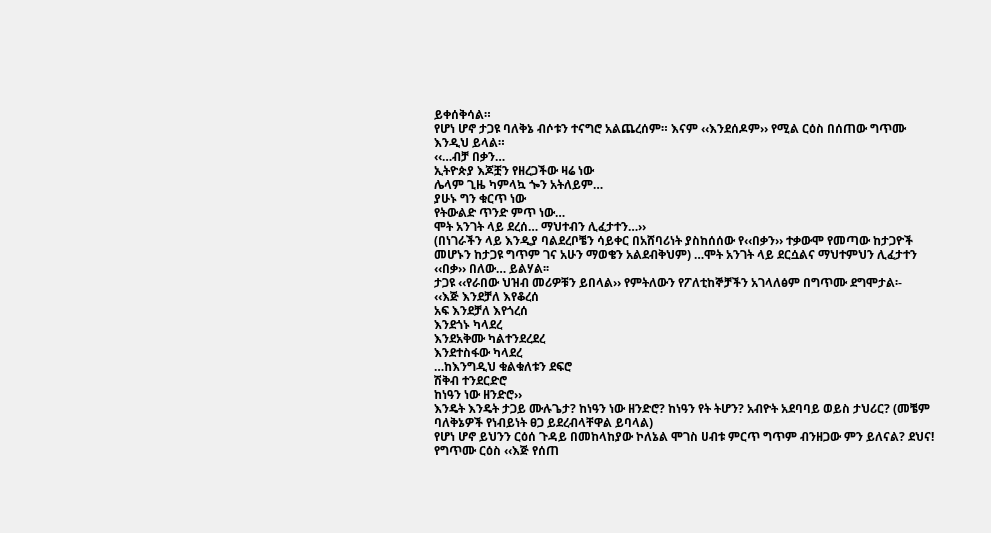ይቀሰቅሳል።
የሆነ ሆኖ ታጋዩ ባለቅኔ ብሶቱን ተናግሮ አልጨረሰም። እናም ‹‹እንደሰዶም›› የሚል ርዕስ በሰጠው ግጥሙ እንዲህ ይላል።
‹‹…ብቻ በቃን…
ኢትዮጵያ እጆቿን የዘረጋችው ዛሬ ነው
ሌላም ጊዜ ካምላኳ ጐን አትለይም…
ያሁኑ ግን ቁርጥ ነው
የትውልድ ጥንድ ምጥ ነው…
ሞት አንገት ላይ ደረሰ… ማህተብን ሊፈታተን…››
(በነገራችን ላይ እንዲያ ባልደረቦቼን ሳይቀር በአሸባሪነት ያስከሰሰው የ‹‹በቃን›› ተቃውሞ የመጣው ከታጋዮች መሆኑን ከታጋዩ ግጥም ገና አሁን ማወቄን አልደብቅህም) …ሞት አንገት ላይ ደርሷልና ማህተምህን ሊፈታተን ‹‹በቃ›› በለው… ይልሃል፡፡
ታጋዩ ‹‹የራበው ህዝብ መሪዎቹን ይበላል›› የምትለውን የፖለቲከኞቻችን አገላለፅም በግጥሙ ደግሞታል፡-
‹‹እጅ እንደቻለ እየቆረሰ
አፍ እንደቻለ እየጎረሰ
እንደጎኑ ካላደረ
እንደአቅሙ ካልተንደረደረ
እንደተስፋው ካላደረ
…ከእንግዲህ ቁልቁለቱን ደፍሮ
ሽቅብ ተንደርድሮ
ከነዓን ነው ዘንድሮ››
እንዴት እንዴት ታጋይ ሙሉጌታ? ከነዓን ነው ዘንድሮ? ከነዓን የት ትሆን? አብዮት አደባባይ ወይስ ታህሪር? (መቼም ባለቅኔዎች የነብይነት ፀጋ ይደረብላቸዋል ይባላል)
የሆነ ሆኖ ይህንን ርዕሰ ጉዳይ በመከላከያው ኮለኔል ሞገስ ሀብቱ ምርጥ ግጥም ብንዘጋው ምን ይለናል? ደህና! የግጥሙ ርዕስ ‹‹እጅ የሰጠ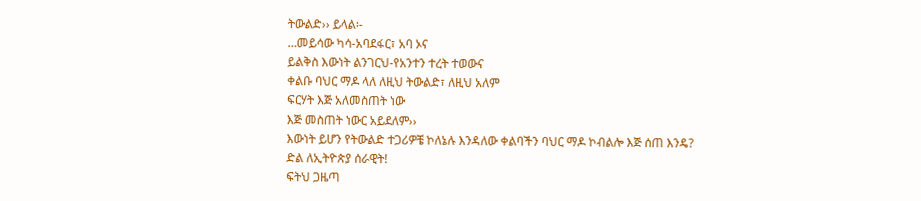ትውልድ›› ይላል፡-
…መይሳው ካሳ-አባደፋር፣ አባ ኦና
ይልቅስ እውነት ልንገርህ-የአንተን ተረት ተወውና
ቀልቡ ባህር ማዶ ላለ ለዚህ ትውልድ፣ ለዚህ አለም
ፍርሃት እጅ አለመስጠት ነው
እጅ መስጠት ነውር አይደለም››
እውነት ይሆን የትውልድ ተጋሪዎቼ ኮለኔሉ እንዳለው ቀልባችን ባህር ማዶ ኮብልሎ እጅ ሰጠ እንዴ?
ድል ለኢትዮጵያ ሰራዊት!
ፍትህ ጋዜጣ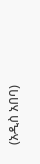(አዲስ አበባ)